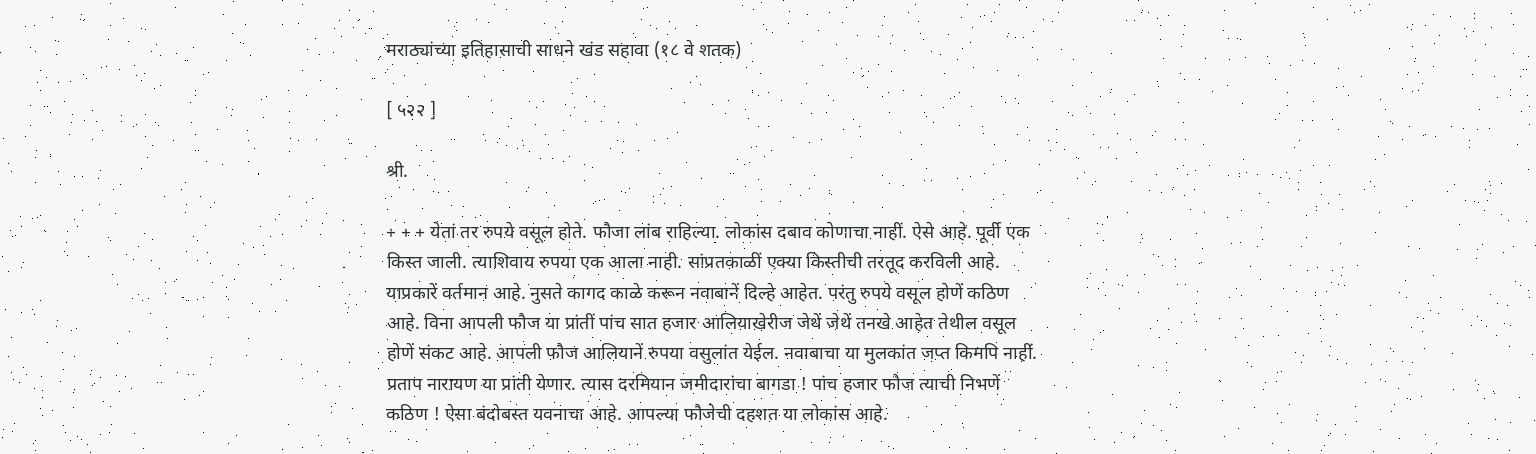मराठ्यांच्या इतिहासाची साधने खंड सहावा (१८ वे शतक)

[ ५२२ ]

श्री.

+ + + येतां तर रुपये वसूल होते. फौजा लांब राहिल्या. लोकांस दबाव कोणाचा नाहीं. ऐसे आहे. पूर्वी एक किस्त जाली. त्याशिवाय रुपया एक आला नाही. सांप्रतकाळीं एक्या किस्तीची तरतूद करविली आहे. याप्रकारें वर्तमान आहे. नुसते कागद काळे करून नवाबानें दिल्हे आहेत. परंतु रुपये वसूल होणें कठिण आहे. विना आपली फौज या प्रांतीं पांच सात हजार आलियाखेरीज जेथें जेथें तनखे आहेत तेथील वसूल होणें संकट आहे. आपली फौज आलियानें रुपया वसुलांत येईल. नवाबाचा या मुलकांत जप्त किमपि नाहीं. प्रताप नारायण या प्रांती येणार. त्यास दरमियान जमीदारांचा बागडा ! पांच हजार फौज त्याची निभणें कठिण ! ऐसा बंदोबस्त यवनाचा आहे. आपल्या फौजेची दहशत या लोकांस आहे.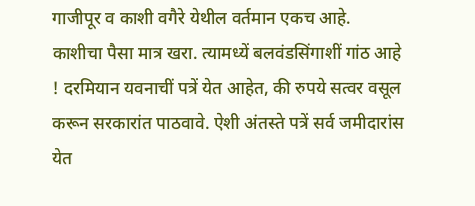गाजीपूर व काशी वगैरे येथील वर्तमान एकच आहे. काशीचा पैसा मात्र खरा. त्यामध्यें बलवंडसिंगाशीं गांठ आहे ! दरमियान यवनाचीं पत्रें येत आहेत, की रुपये सत्वर वसूल करून सरकारांत पाठवावे. ऐशी अंतस्ते पत्रें सर्व जमीदारांस येत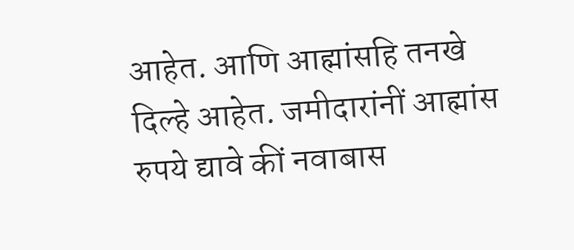आहेत. आणि आह्मांसहि तनखे दिल्हे आहेत. जमीदारांनीं आह्मांस रुपये द्यावे कीं नवाबास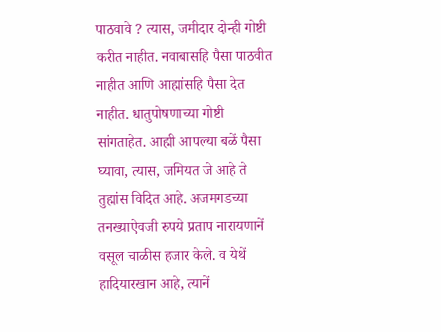पाठवावे ? त्यास, जमीदार दोन्ही गोष्टी करीत नाहीत. नवाबासहि पैसा पाठवीत नाहीत आणि आह्मांसहि पैसा देत नाहीत. धातुपोषणाच्या गोष्टी सांगताहेत. आह्मी आपल्या बळें पैसा घ्यावा, त्यास, जमियत जे आहे ते तुह्मांस विदित आहे. अजमगडच्या तनख्याऐवजी रुपये प्रताप नारायणानें वसूल चाळीस हजार केले. व येथें हादियारखान आहे, त्यानें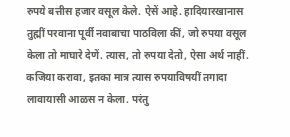रुपये बत्तीस हजार वसूल केले. ऐसें आहे. हादियारखानास तुह्मीं परवाना पूर्वी नवाबाचा पाठविला कीं, जो रुपया वसूल केला तो माघारे देणें. त्यास, तो रुपया देतो, ऐसा अर्थ नाहीं. कजिया करावा, इतका मात्र त्यास रुपयाविषयीं तगादा लावायासी आळस न केला. परंतु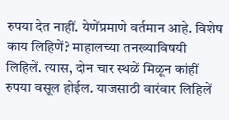रुपया देत नाहीं. येणेंप्रमाणे वर्तमान आहे. विशेष काय लिहिणें? माहालच्या तनख्याविषयी लिहिलें. त्यास, दोन चार स्थळें मिळून कांहीं रुपया वसूल होईल. याजसाठी वारंवार लिहिलें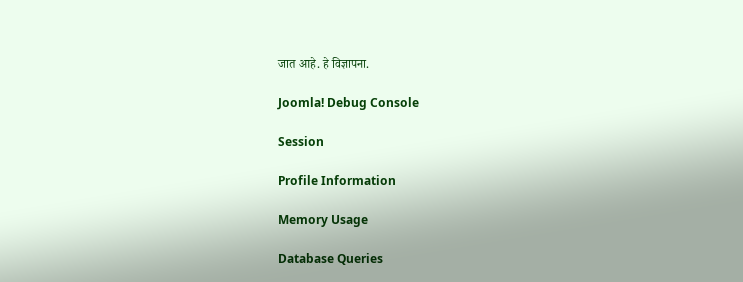जात आहे. हे विज्ञापना.

Joomla! Debug Console

Session

Profile Information

Memory Usage

Database Queries